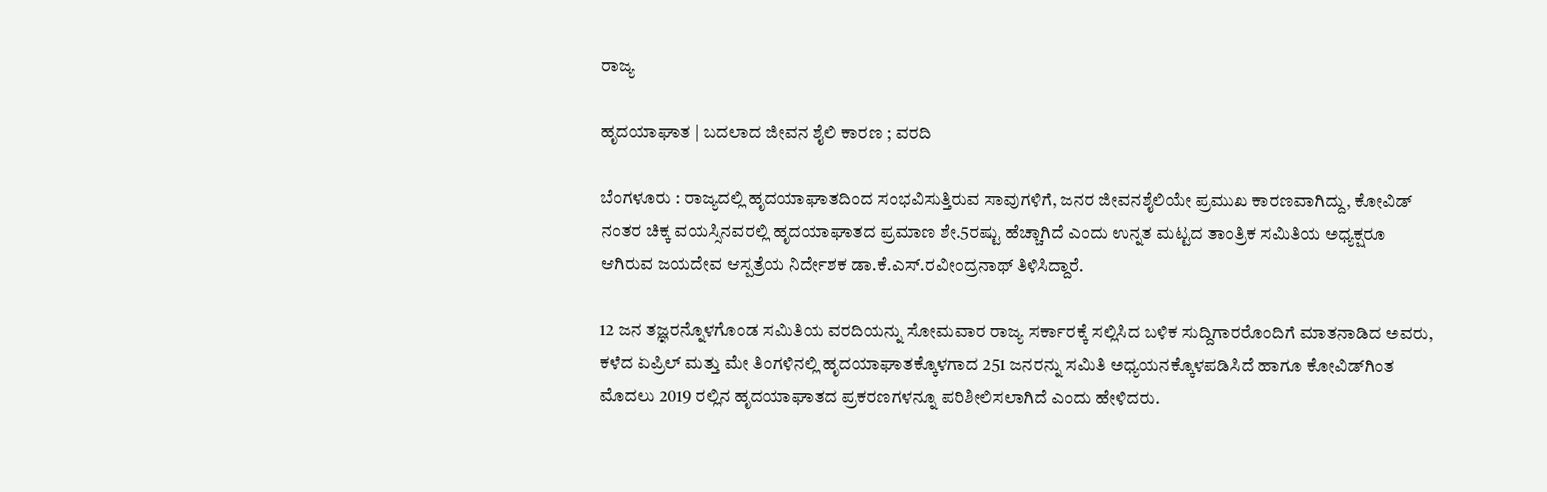ರಾಜ್ಯ

ಹೃದಯಾಘಾತ | ಬದಲಾದ ಜೀವನ ಶೈಲಿ ಕಾರಣ ; ವರದಿ

ಬೆಂಗಳೂರು : ರಾಜ್ಯದಲ್ಲಿ ಹೃದಯಾಘಾತದಿಂದ ಸಂಭವಿಸುತ್ತಿರುವ ಸಾವುಗಳಿಗೆ, ಜನರ ಜೀವನಶೈಲಿಯೇ ಪ್ರಮುಖ ಕಾರಣವಾಗಿದ್ದು, ಕೋವಿಡ್ ನಂತರ ಚಿಕ್ಕ ವಯಸ್ಸಿನವರಲ್ಲಿ ಹೃದಯಾಘಾತದ ಪ್ರಮಾಣ ಶೇ.5ರಷ್ಟು ಹೆಚ್ಚಾಗಿದೆ ಎಂದು ಉನ್ನತ ಮಟ್ಟದ ತಾಂತ್ರಿಕ ಸಮಿತಿಯ ಅಧ್ಯಕ್ಷರೂ ಆಗಿರುವ ಜಯದೇವ ಆಸ್ಪತ್ರೆಯ ನಿರ್ದೇಶಕ ಡಾ.ಕೆ.ಎಸ್.ರವೀಂದ್ರನಾಥ್ ತಿಳಿಸಿದ್ದಾರೆ.

12 ಜನ ತಜ್ಞರನ್ನೊಳಗೊಂಡ ಸಮಿತಿಯ ವರದಿಯನ್ನು ಸೋಮವಾರ ರಾಜ್ಯ ಸರ್ಕಾರಕ್ಕೆ ಸಲ್ಲಿಸಿದ ಬಳಿಕ ಸುದ್ದಿಗಾರರೊಂದಿಗೆ ಮಾತನಾಡಿದ ಅವರು, ಕಳೆದ ಏಪ್ರಿಲ್ ಮತ್ತು ಮೇ ತಿಂಗಳಿನಲ್ಲಿ ಹೃದಯಾಘಾತಕ್ಕೊಳಗಾದ 251 ಜನರನ್ನು ಸಮಿತಿ ಅಧ್ಯಯನಕ್ಕೊಳಪಡಿಸಿದೆ ಹಾಗೂ ಕೋವಿಡ್‌ಗಿಂತ ಮೊದಲು 2019 ರಲ್ಲಿನ ಹೃದಯಾಘಾತದ ಪ್ರಕರಣಗಳನ್ನೂ ಪರಿಶೀಲಿಸಲಾಗಿದೆ ಎಂದು ಹೇಳಿದರು.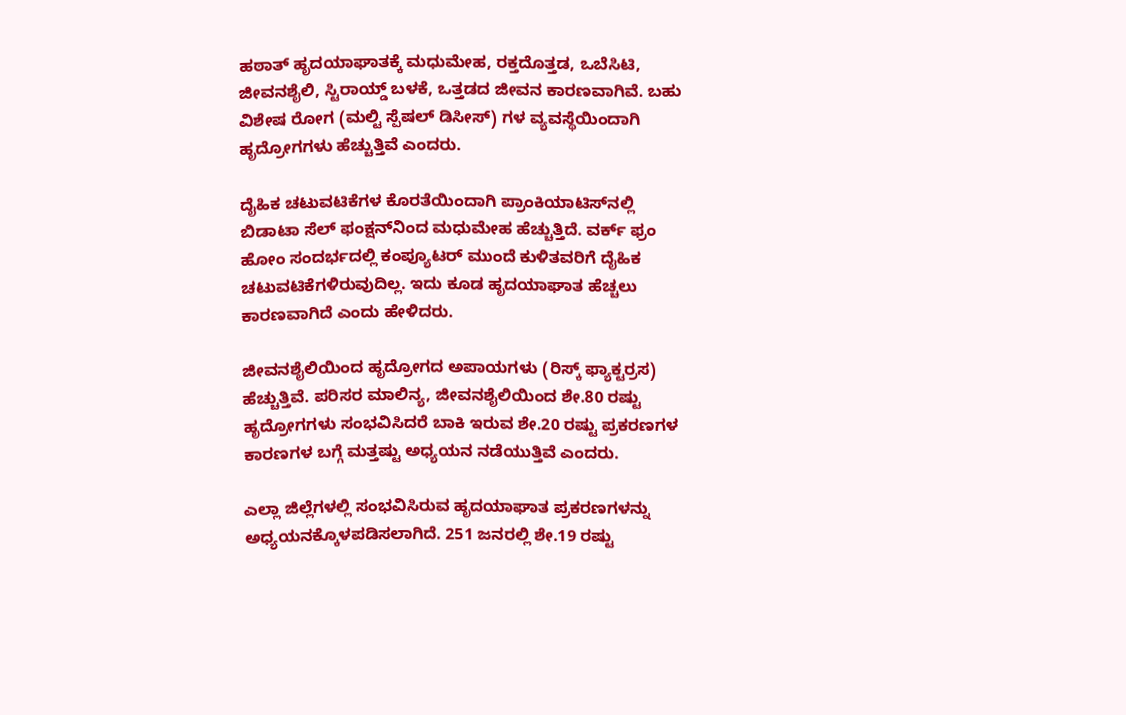ಹಠಾತ್ ಹೃದಯಾಘಾತಕ್ಕೆ ಮಧುಮೇಹ, ರಕ್ತದೊತ್ತಡ, ಒಬೆಸಿಟಿ, ಜೀವನಶೈಲಿ, ಸ್ಟಿರಾಯ್ಡ್ ಬಳಕೆ, ಒತ್ತಡದ ಜೀವನ ಕಾರಣವಾಗಿವೆ. ಬಹು ವಿಶೇಷ ರೋಗ (ಮಲ್ಟಿ ಸ್ಪೆಷಲ್ ಡಿಸೀಸ್) ಗಳ ವ್ಯವಸ್ಥೆಯಿಂದಾಗಿ ಹೃದ್ರೋಗಗಳು ಹೆಚ್ಚುತ್ತಿವೆ ಎಂದರು.

ದೈಹಿಕ ಚಟುವಟಿಕೆಗಳ ಕೊರತೆಯಿಂದಾಗಿ ಪ್ರಾಂಕಿಯಾಟಿಸ್‌ನಲ್ಲಿ ಬಿಡಾಟಾ ಸೆಲ್ ಫಂಕ್ಷನ್‌ನಿಂದ ಮಧುಮೇಹ ಹೆಚ್ಚುತ್ತಿದೆ. ವರ್ಕ್ ಫ್ರಂ ಹೋಂ ಸಂದರ್ಭದಲ್ಲಿ ಕಂಪ್ಯೂಟರ್ ಮುಂದೆ ಕುಳಿತವರಿಗೆ ದೈಹಿಕ ಚಟುವಟಿಕೆಗಳಿರುವುದಿಲ್ಲ. ಇದು ಕೂಡ ಹೃದಯಾಘಾತ ಹೆಚ್ಚಲು ಕಾರಣವಾಗಿದೆ ಎಂದು ಹೇಳಿದರು.

ಜೀವನಶೈಲಿಯಿಂದ ಹೃದ್ರೋಗದ ಅಪಾಯಗಳು (ರಿಸ್ಕ್ ಫ್ಯಾಕ್ಟರ್ರಸ) ಹೆಚ್ಚುತ್ತಿವೆ. ಪರಿಸರ ಮಾಲಿನ್ಯ, ಜೀವನಶೈಲಿಯಿಂದ ಶೇ.80 ರಷ್ಟು ಹೃದ್ರೋಗಗಳು ಸಂಭವಿಸಿದರೆ ಬಾಕಿ ಇರುವ ಶೇ.20 ರಷ್ಟು ಪ್ರಕರಣಗಳ ಕಾರಣಗಳ ಬಗ್ಗೆ ಮತ್ತಷ್ಟು ಅಧ್ಯಯನ ನಡೆಯುತ್ತಿವೆ ಎಂದರು.

ಎಲ್ಲಾ ಜಿಲ್ಲೆಗಳಲ್ಲಿ ಸಂಭವಿಸಿರುವ ಹೃದಯಾಘಾತ ಪ್ರಕರಣಗಳನ್ನು ಅಧ್ಯಯನಕ್ಕೊಳಪಡಿಸಲಾಗಿದೆ. 251 ಜನರಲ್ಲಿ ಶೇ.19 ರಷ್ಟು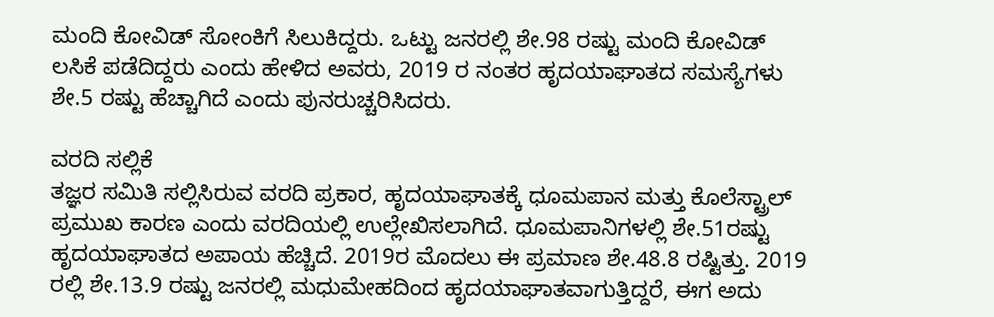ಮಂದಿ ಕೋವಿಡ್ ಸೋಂಕಿಗೆ ಸಿಲುಕಿದ್ದರು. ಒಟ್ಟು ಜನರಲ್ಲಿ ಶೇ.98 ರಷ್ಟು ಮಂದಿ ಕೋವಿಡ್ ಲಸಿಕೆ ಪಡೆದಿದ್ದರು ಎಂದು ಹೇಳಿದ ಅವರು, 2019 ರ ನಂತರ ಹೃದಯಾಘಾತದ ಸಮಸ್ಯೆಗಳು ಶೇ.5 ರಷ್ಟು ಹೆಚ್ಚಾಗಿದೆ ಎಂದು ಪುನರುಚ್ಚರಿಸಿದರು.

ವರದಿ ಸಲ್ಲಿಕೆ
ತಜ್ಞರ ಸಮಿತಿ ಸಲ್ಲಿಸಿರುವ ವರದಿ ಪ್ರಕಾರ, ಹೃದಯಾಘಾತಕ್ಕೆ ಧೂಮಪಾನ ಮತ್ತು ಕೊಲೆಸ್ಟ್ರಾಲ್ ಪ್ರಮುಖ ಕಾರಣ ಎಂದು ವರದಿಯಲ್ಲಿ ಉಲ್ಲೇಖಿಸಲಾಗಿದೆ. ಧೂಮಪಾನಿಗಳಲ್ಲಿ ಶೇ.51ರಷ್ಟು ಹೃದಯಾಘಾತದ ಅಪಾಯ ಹೆಚ್ಚಿದೆ. 2019ರ ಮೊದಲು ಈ ಪ್ರಮಾಣ ಶೇ.48.8 ರಷ್ಟಿತ್ತು. 2019 ರಲ್ಲಿ ಶೇ.13.9 ರಷ್ಟು ಜನರಲ್ಲಿ ಮಧುಮೇಹದಿಂದ ಹೃದಯಾಘಾತವಾಗುತ್ತಿದ್ದರೆ, ಈಗ ಅದು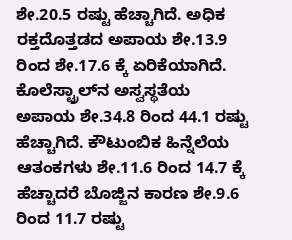ಶೇ.20.5 ರಷ್ಟು ಹೆಚ್ಚಾಗಿದೆ. ಅಧಿಕ ರಕ್ತದೊತ್ತಡದ ಅಪಾಯ ಶೇ.13.9 ರಿಂದ ಶೇ.17.6 ಕ್ಕೆ ಏರಿಕೆಯಾಗಿದೆ. ಕೊಲೆಸ್ಟ್ರಾಲ್‌ನ ಅಸ್ವಸ್ಥತೆಯ ಅಪಾಯ ಶೇ.34.8 ರಿಂದ 44.1 ರಷ್ಟು ಹೆಚ್ಚಾಗಿದೆ. ಕೌಟುಂಬಿಕ ಹಿನ್ನೆಲೆಯ ಆತಂಕಗಳು ಶೇ.11.6 ರಿಂದ 14.7 ಕ್ಕೆ ಹೆಚ್ಚಾದರೆ ಬೊಜ್ಜಿನ ಕಾರಣ ಶೇ.9.6 ರಿಂದ 11.7 ರಷ್ಟು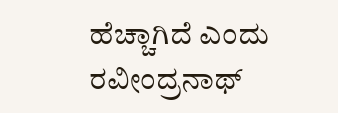ಹೆಚ್ಚಾಗಿದೆ ಎಂದು ರವೀಂದ್ರನಾಥ್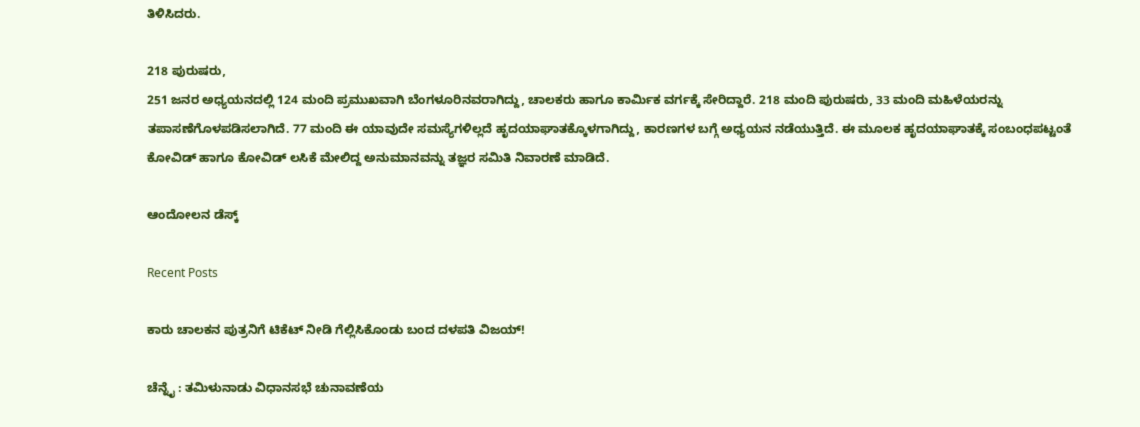ತಿಳಿಸಿದರು.

218 ಪುರುಷರು,
251 ಜನರ ಅಧ್ಯಯನದಲ್ಲಿ 124 ಮಂದಿ ಪ್ರಮುಖವಾಗಿ ಬೆಂಗಳೂರಿನವರಾಗಿದ್ದು, ಚಾಲಕರು ಹಾಗೂ ಕಾರ್ಮಿಕ ವರ್ಗಕ್ಕೆ ಸೇರಿದ್ದಾರೆ. 218 ಮಂದಿ ಪುರುಷರು, 33 ಮಂದಿ ಮಹಿಳೆಯರನ್ನು ತಪಾಸಣೆಗೊಳಪಡಿಸಲಾಗಿದೆ. 77 ಮಂದಿ ಈ ಯಾವುದೇ ಸಮಸ್ಯೆಗಳಿಲ್ಲದೆ ಹೃದಯಾಘಾತಕ್ಕೊಳಗಾಗಿದ್ದು, ಕಾರಣಗಳ ಬಗ್ಗೆ ಅಧ್ಯಯನ ನಡೆಯುತ್ತಿದೆ. ಈ ಮೂಲಕ ಹೃದಯಾಘಾತಕ್ಕೆ ಸಂಬಂಧಪಟ್ಟಂತೆ ಕೋವಿಡ್ ಹಾಗೂ ಕೋವಿಡ್ ಲಸಿಕೆ ಮೇಲಿದ್ದ ಅನುಮಾನವನ್ನು ತಜ್ಞರ ಸಮಿತಿ ನಿವಾರಣೆ ಮಾಡಿದೆ.

ಆಂದೋಲನ ಡೆಸ್ಕ್

Recent Posts

ಕಾರು ಚಾಲಕನ ಪುತ್ರನಿಗೆ ಟಿಕೆಟ್‌ ನೀಡಿ ಗೆಲ್ಲಿಸಿಕೊಂಡು ಬಂದ ದಳಪತಿ ವಿಜಯ್‌!

ಚೆನ್ನೈ : ತಮಿಳುನಾಡು ವಿಧಾನಸಭೆ ಚುನಾವಣೆಯ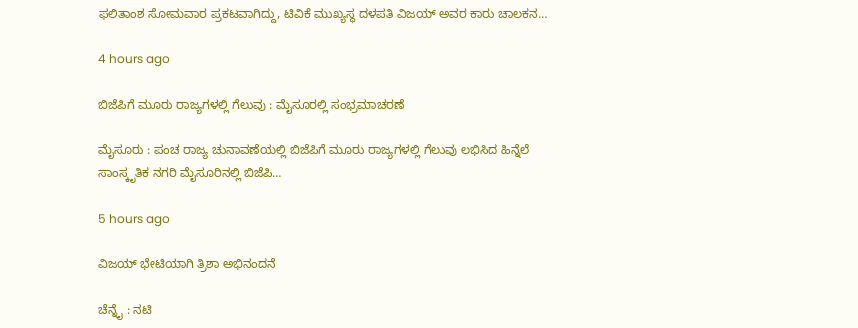ಫಲಿತಾಂಶ ಸೋಮವಾರ ಪ್ರಕಟವಾಗಿದ್ದು, ಟಿವಿಕೆ ಮುಖ್ಯಸ್ಥ ದಳಪತಿ ವಿಜಯ್‌ ಅವರ ಕಾರು ಚಾಲಕನ…

4 hours ago

ಬಿಜೆಪಿಗೆ ಮೂರು ರಾಜ್ಯಗಳಲ್ಲಿ ಗೆಲುವು : ಮೈಸೂರಲ್ಲಿ ಸಂಭ್ರಮಾಚರಣೆ

ಮೈಸೂರು : ಪಂಚ ರಾಜ್ಯ ಚುನಾವಣೆಯಲ್ಲಿ ಬಿಜೆಪಿಗೆ ಮೂರು ರಾಜ್ಯಗಳಲ್ಲಿ ಗೆಲುವು ಲಭಿಸಿದ ಹಿನ್ನೆಲೆ ಸಾಂಸ್ಕೃತಿಕ ನಗರಿ ಮೈಸೂರಿನಲ್ಲಿ ಬಿಜೆಪಿ…

5 hours ago

ವಿಜಯ್‌ ಭೇಟಿಯಾಗಿ ತ್ರಿಶಾ ಅಭಿನಂದನೆ

ಚೆನ್ನೈ : ನಟಿ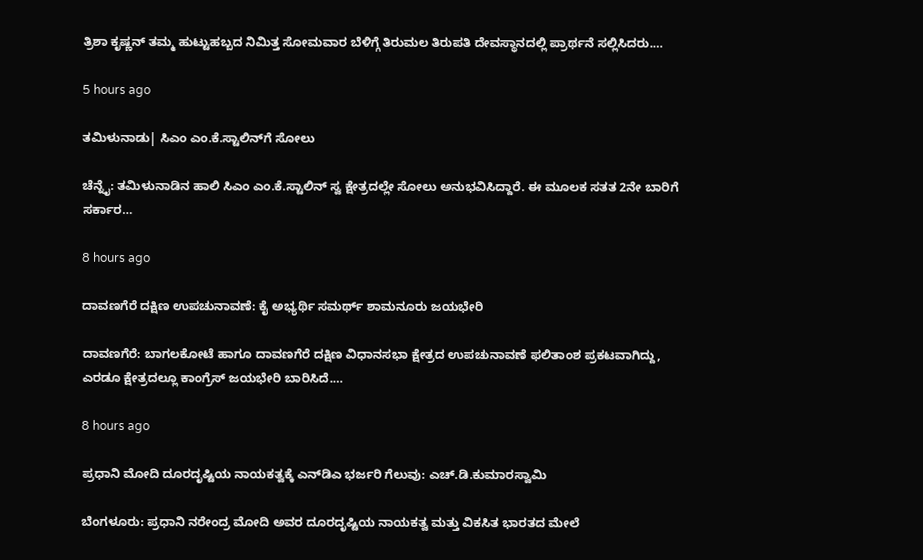ತ್ರಿಶಾ ಕೃಷ್ಣನ್ ತಮ್ಮ ಹುಟ್ಟುಹಬ್ಬದ ನಿಮಿತ್ತ ಸೋಮವಾರ ಬೆಳಿಗ್ಗೆ ತಿರುಮಲ ತಿರುಪತಿ ದೇವಸ್ಥಾನದಲ್ಲಿ ಪ್ರಾರ್ಥನೆ ಸಲ್ಲಿಸಿದರು.…

5 hours ago

ತಮಿಳುನಾಡು| ಸಿಎಂ ಎಂ.ಕೆ.ಸ್ಟಾಲಿನ್‌ಗೆ ಸೋಲು

ಚೆನ್ನೈ: ತಮಿಳುನಾಡಿನ ಹಾಲಿ ಸಿಎಂ ಎಂ.ಕೆ.ಸ್ಟಾಲಿನ್‌ ಸ್ವ ಕ್ಷೇತ್ರದಲ್ಲೇ ಸೋಲು ಅನುಭವಿಸಿದ್ದಾರೆ. ಈ ಮೂಲಕ ಸತತ 2ನೇ ಬಾರಿಗೆ ಸರ್ಕಾರ…

8 hours ago

ದಾವಣಗೆರೆ ದಕ್ಷಿಣ ಉಪಚುನಾವಣೆ: ಕೈ ಅಭ್ಯರ್ಥಿ ಸಮರ್ಥ್‌ ಶಾಮನೂರು ಜಯಭೇರಿ

ದಾವಣಗೆರೆ: ಬಾಗಲಕೋಟೆ ಹಾಗೂ ದಾವಣಗೆರೆ ದಕ್ಷಿಣ ವಿಧಾನಸಭಾ ಕ್ಷೇತ್ರದ ಉಪಚುನಾವಣೆ ಫಲಿತಾಂಶ ಪ್ರಕಟವಾಗಿದ್ದು, ಎರಡೂ ಕ್ಷೇತ್ರದಲ್ಲೂ ಕಾಂಗ್ರೆಸ್ ಜಯಭೇರಿ ಬಾರಿಸಿದೆ.…

8 hours ago

ಪ್ರಧಾನಿ ಮೋದಿ ದೂರದೃಷ್ಟಿಯ ನಾಯಕತ್ವಕ್ಕೆ ಎನ್‌ಡಿಎ ಭರ್ಜರಿ ಗೆಲುವು: ಎಚ್.ಡಿ.ಕುಮಾರಸ್ವಾಮಿ

ಬೆಂಗಳೂರು: ಪ್ರಧಾನಿ ನರೇಂದ್ರ ಮೋದಿ ಅವರ ದೂರದೃಷ್ಟಿಯ ನಾಯಕತ್ವ ಮತ್ತು ವಿಕಸಿತ ಭಾರತದ ಮೇಲೆ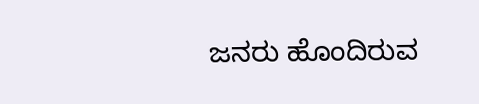ಜನರು ಹೊಂದಿರುವ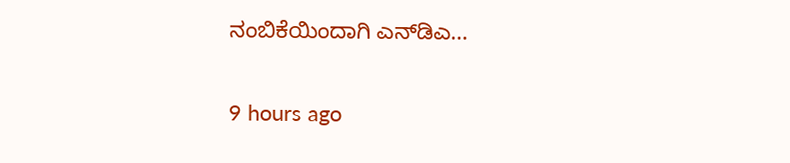ನಂಬಿಕೆಯಿಂದಾಗಿ ಎನ್‌ಡಿಎ…

9 hours ago